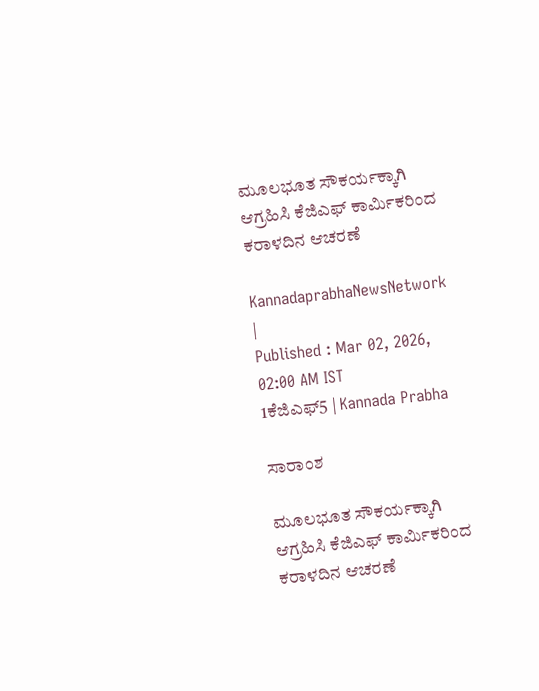ಮೂಲಭೂತ ಸೌಕರ್ಯಕ್ಕಾಗಿ ಆಗ್ರಹಿಸಿ ಕೆಜಿಎಫ್ ಕಾರ್ಮಿಕರಿಂದ ಕರಾಳದಿನ ಆಚರಣೆ

KannadaprabhaNewsNetwork |
Published : Mar 02, 2026, 02:00 AM IST
1ಕೆಜಿಎಫ್‌5 | Kannada Prabha

ಸಾರಾಂಶ

ಮೂಲಭೂತ ಸೌಕರ್ಯಕ್ಕಾಗಿ ಆಗ್ರಹಿಸಿ ಕೆಜಿಎಫ್ ಕಾರ್ಮಿಕರಿಂದ ಕರಾಳದಿನ ಆಚರಣೆ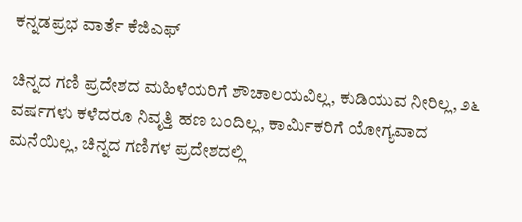ಕನ್ನಡಪ್ರಭ ವಾರ್ತೆ ಕೆಜಿಎಫ್

ಚಿನ್ನದ ಗಣಿ ಪ್ರದೇಶದ ಮಹಿಳೆಯರಿಗೆ ಶೌಚಾಲಯವಿಲ್ಲ, ಕುಡಿಯುವ ನೀರಿಲ್ಲ, ೨೬ ವರ್ಷಗಳು ಕಳೆದರೂ ನಿವೃತ್ತಿ ಹಣ ಬಂದಿಲ್ಲ, ಕಾರ್ಮಿಕರಿಗೆ ಯೋಗ್ಯವಾದ ಮನೆಯಿಲ್ಲ, ಚಿನ್ನದ ಗಣಿಗಳ ಪ್ರದೇಶದಲ್ಲಿ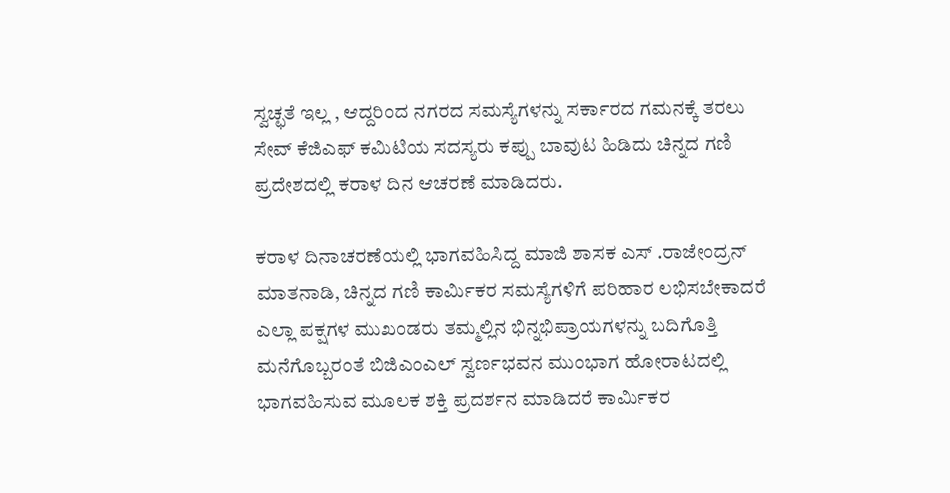ಸ್ವಚ್ಛತೆ ಇಲ್ಲ , ಆದ್ದರಿಂದ ನಗರದ ಸಮಸ್ಯೆಗಳನ್ನು ಸರ್ಕಾರದ ಗಮನಕ್ಕೆ ತರಲು ಸೇವ್ ಕೆಜಿಎಫ್ ಕಮಿಟಿಯ ಸದಸ್ಯರು ಕಪ್ಪು ಬಾವುಟ ಹಿಡಿದು ಚಿನ್ನದ ಗಣಿ ಪ್ರದೇಶದಲ್ಲಿ ಕರಾಳ ದಿನ ಆಚರಣೆ ಮಾಡಿದರು.

ಕರಾಳ ದಿನಾಚರಣೆಯಲ್ಲಿ ಭಾಗವಹಿಸಿದ್ದ ಮಾಜಿ ಶಾಸಕ ಎಸ್ .ರಾಜೇಂದ್ರನ್ ಮಾತನಾಡಿ, ಚಿನ್ನದ ಗಣಿ ಕಾರ್ಮಿಕರ ಸಮಸ್ಯೆಗಳಿಗೆ ಪರಿಹಾರ ಲಭಿಸಬೇಕಾದರೆ ಎಲ್ಲಾ ಪಕ್ಷಗಳ ಮುಖಂಡರು ತಮ್ಮಲ್ಲಿನ ಭಿನ್ನಭಿಪ್ರಾಯಗಳನ್ನು ಬದಿಗೊತ್ತಿ ಮನೆಗೊಬ್ಬರಂತೆ ಬಿಜಿಎಂಎಲ್ ಸ್ವರ್ಣಭವನ ಮುಂಭಾಗ ಹೋರಾಟದಲ್ಲಿ ಭಾಗವಹಿಸುವ ಮೂಲಕ ಶಕ್ತಿ ಪ್ರದರ್ಶನ ಮಾಡಿದರೆ ಕಾರ್ಮಿಕರ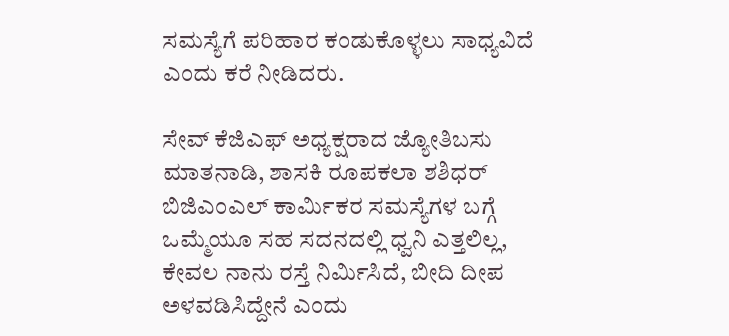ಸಮಸ್ಯೆಗೆ ಪರಿಹಾರ ಕಂಡುಕೊಳ್ಳಲು ಸಾಧ್ಯವಿದೆ ಎಂದು ಕರೆ ನೀಡಿದರು.

ಸೇವ್ ಕೆಜಿಎಫ್ ಅಧ್ಯಕ್ಷರಾದ ಜ್ಯೋತಿಬಸು ಮಾತನಾಡಿ, ಶಾಸಕಿ ರೂಪಕಲಾ ಶಶಿಧರ್ ಬಿಜಿಎಂಎಲ್ ಕಾರ್ಮಿಕರ ಸಮಸ್ಯೆಗಳ ಬಗ್ಗೆ ಒಮ್ಮೆಯೂ ಸಹ ಸದನದಲ್ಲಿ ಧ್ವನಿ ಎತ್ತಲಿಲ್ಲ, ಕೇವಲ ನಾನು ರಸ್ತೆ ನಿರ್ಮಿಸಿದೆ, ಬೀದಿ ದೀಪ ಅಳವಡಿಸಿದ್ದೇನೆ ಎಂದು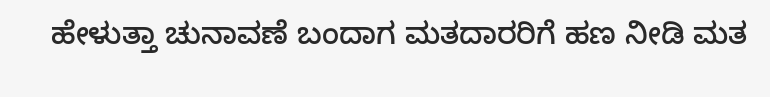ಹೇಳುತ್ತಾ ಚುನಾವಣೆ ಬಂದಾಗ ಮತದಾರರಿಗೆ ಹಣ ನೀಡಿ ಮತ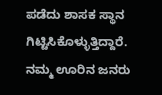ಪಡೆದು ಶಾಸಕ ಸ್ಥಾನ ಗಿಟ್ಟಿಸಿಕೊಳ್ಳುತ್ತಿದ್ದಾರೆ. ನಮ್ಮ ಊರಿನ ಜನರು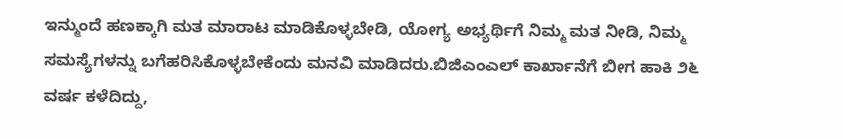ಇನ್ಮುಂದೆ ಹಣಕ್ಕಾಗಿ ಮತ ಮಾರಾಟ ಮಾಡಿಕೊಳ್ಳಬೇಡಿ, ಯೋಗ್ಯ ಅಭ್ಯರ್ಥಿಗೆ ನಿಮ್ಮ ಮತ ನೀಡಿ, ನಿಮ್ಮ ಸಮಸ್ಯೆಗಳನ್ನು ಬಗೆಹರಿಸಿಕೊಳ್ಳಬೇಕೆಂದು ಮನವಿ ಮಾಡಿದರು.ಬಿಜಿಎಂಎಲ್ ಕಾರ್ಖಾನೆಗೆ ಬೀಗ ಹಾಕಿ ೨೬ ವರ್ಷ ಕಳೆದಿದ್ದು,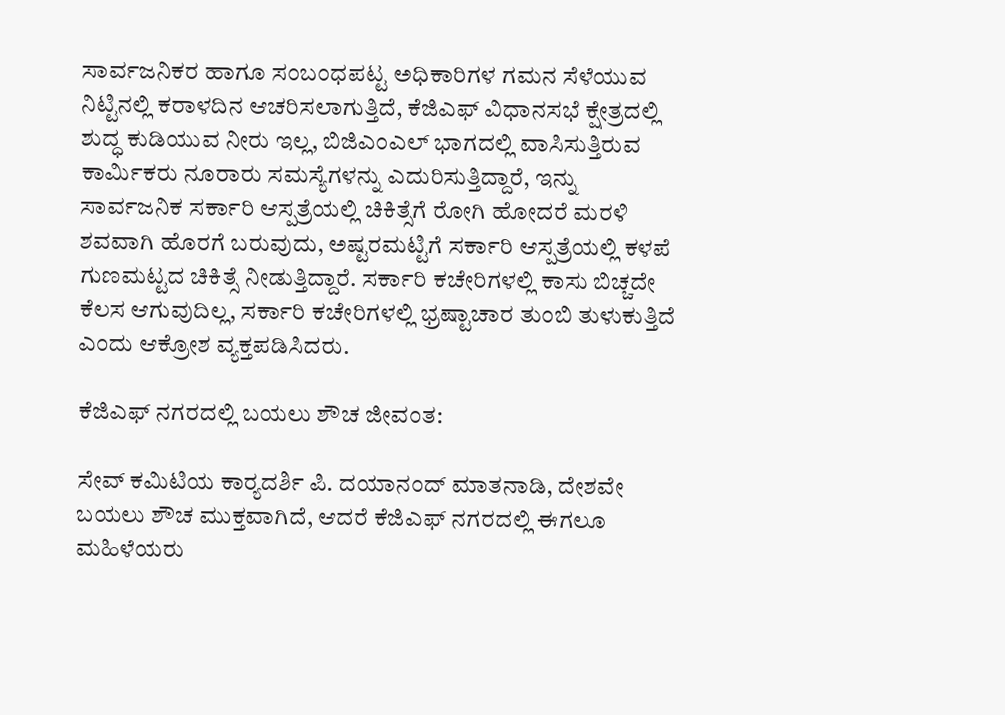ಸಾರ್ವಜನಿಕರ ಹಾಗೂ ಸಂಬಂಧಪಟ್ಟ ಅಧಿಕಾರಿಗಳ ಗಮನ ಸೆಳೆಯುವ ನಿಟ್ಟಿನಲ್ಲಿ ಕರಾಳದಿನ ಆಚರಿಸಲಾಗುತ್ತಿದೆ, ಕೆಜಿಎಫ್ ವಿಧಾನಸಭೆ ಕ್ಷೇತ್ರದಲ್ಲಿ ಶುದ್ಧ ಕುಡಿಯುವ ನೀರು ಇಲ್ಲ, ಬಿಜಿಎಂಎಲ್ ಭಾಗದಲ್ಲಿ ವಾಸಿಸುತ್ತಿರುವ ಕಾರ್ಮಿಕರು ನೂರಾರು ಸಮಸ್ಯೆಗಳನ್ನು ಎದುರಿಸುತ್ತಿದ್ದಾರೆ, ಇನ್ನು ಸಾರ್ವಜನಿಕ ಸರ್ಕಾರಿ ಆಸ್ಪತ್ರೆಯಲ್ಲಿ ಚಿಕಿತ್ಸೆಗೆ ರೋಗಿ ಹೋದರೆ ಮರಳಿ ಶವವಾಗಿ ಹೊರಗೆ ಬರುವುದು, ಅಷ್ಟರಮಟ್ಟಿಗೆ ಸರ್ಕಾರಿ ಆಸ್ಪತ್ರೆಯಲ್ಲಿ ಕಳಪೆ ಗುಣಮಟ್ಟದ ಚಿಕಿತ್ಸೆ ನೀಡುತ್ತಿದ್ದಾರೆ. ಸರ್ಕಾರಿ ಕಚೇರಿಗಳಲ್ಲಿ ಕಾಸು ಬಿಚ್ಚದೇ ಕೆಲಸ ಆಗುವುದಿಲ್ಲ, ಸರ್ಕಾರಿ ಕಚೇರಿಗಳಲ್ಲಿ ಭ್ರಷ್ಟಾಚಾರ ತುಂಬಿ ತುಳುಕುತ್ತಿದೆ ಎಂದು ಆಕ್ರೋಶ ವ್ಯಕ್ತಪಡಿಸಿದರು.

ಕೆಜಿಎಫ್ ನಗರದಲ್ಲಿ ಬಯಲು ಶೌಚ ಜೀವಂತ:

ಸೇವ್ ಕಮಿಟಿಯ ಕಾರ‍್ಯದರ್ಶಿ ಪಿ. ದಯಾನಂದ್ ಮಾತನಾಡಿ, ದೇಶವೇ ಬಯಲು ಶೌಚ ಮುಕ್ತವಾಗಿದೆ, ಆದರೆ ಕೆಜಿಎಫ್ ನಗರದಲ್ಲಿ ಈಗಲೂ ಮಹಿಳೆಯರು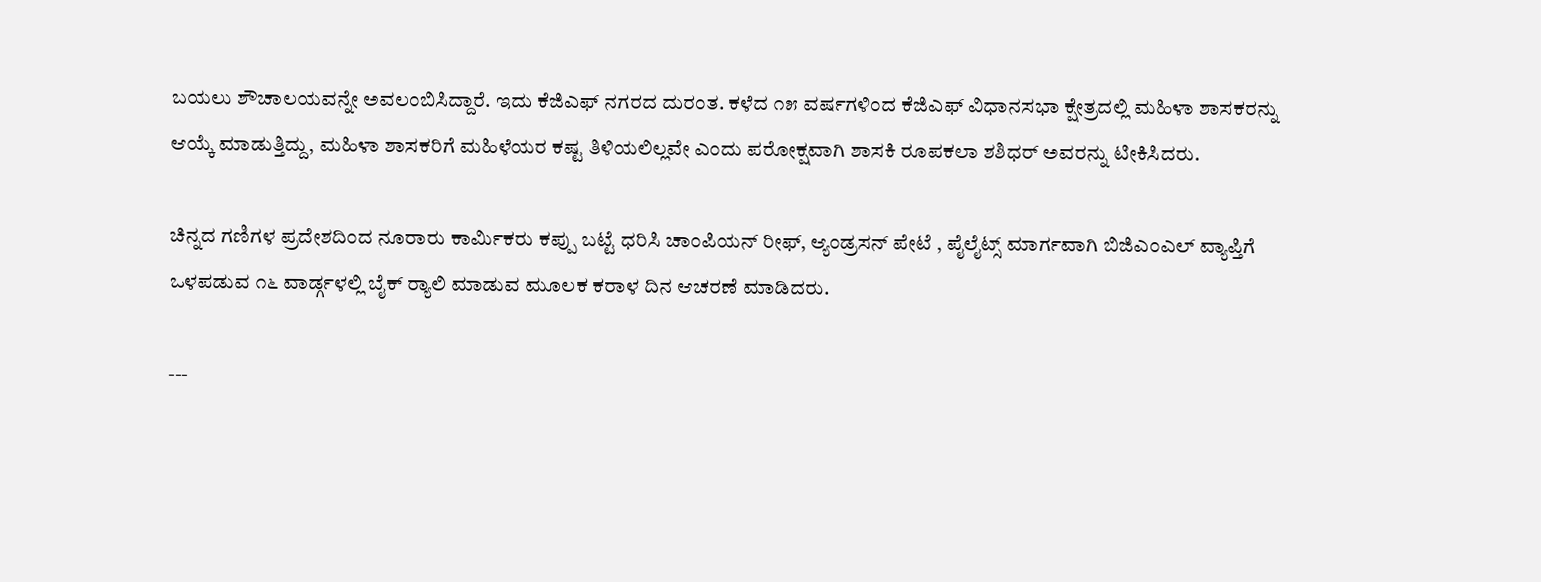ಬಯಲು ಶೌಚಾಲಯವನ್ನೇ ಅವಲಂಬಿಸಿದ್ದಾರೆ. ಇದು ಕೆಜಿಎಫ್ ನಗರದ ದುರಂತ. ಕಳೆದ ೧೫ ವರ್ಷಗಳಿಂದ ಕೆಜಿಎಫ್ ವಿಧಾನಸಭಾ ಕ್ಷೇತ್ರದಲ್ಲಿ ಮಹಿಳಾ ಶಾಸಕರನ್ನು ಆಯ್ಕೆ ಮಾಡುತ್ತಿದ್ದು, ಮಹಿಳಾ ಶಾಸಕರಿಗೆ ಮಹಿಳೆಯರ ಕಷ್ಟ ತಿಳಿಯಲಿಲ್ಲವೇ ಎಂದು ಪರೋಕ್ಷವಾಗಿ ಶಾಸಕಿ ರೂಪಕಲಾ ಶಶಿಧರ್ ಅವರನ್ನು ಟೀಕಿಸಿದರು.

ಚಿನ್ನದ ಗಣಿಗಳ ಪ್ರದೇಶದಿಂದ ನೂರಾರು ಕಾರ್ಮಿಕರು ಕಪ್ಪು ಬಟ್ಟೆ ಧರಿಸಿ ಚಾಂಪಿಯನ್ ರೀಫ್, ಆ್ಯಂಡ್ರಸನ್ ಪೇಟೆ , ಪೈಲೈಟ್ಸ್ ಮಾರ್ಗವಾಗಿ ಬಿಜಿಎಂಎಲ್ ವ್ಯಾಪ್ತಿಗೆ ಒಳಪಡುವ ೧೬ ವಾರ್ಡ್ಗಳಲ್ಲಿ ಬೈಕ್ ರ‍್ಯಾಲಿ ಮಾಡುವ ಮೂಲಕ ಕರಾಳ ದಿನ ಆಚರಣೆ ಮಾಡಿದರು.

---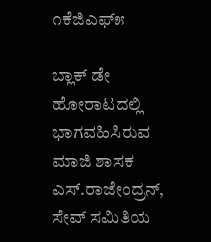೧ಕೆಜಿಎಫ್೫

ಬ್ಲಾಕ್ ಡೇ ಹೋರಾಟದಲ್ಲಿ ಭಾಗವಹಿಸಿರುವ ಮಾಜಿ ಶಾಸಕ ಎಸ್.ರಾಜೇಂದ್ರನ್, ಸೇವ್ ಸಮಿತಿಯ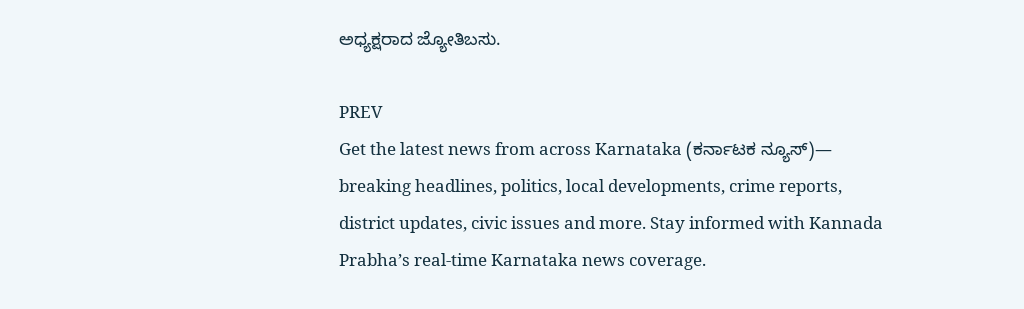ಅಧ್ಯಕ್ಷರಾದ ಜ್ಯೋತಿಬಸು.

PREV
Get the latest news from across Karnataka (ಕರ್ನಾಟಕ ನ್ಯೂಸ್)— breaking headlines, politics, local developments, crime reports, district updates, civic issues and more. Stay informed with Kannada Prabha’s real‑time Karnataka news coverage.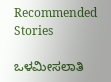Recommended Stories

ಒಳಮೀಸಲಾತಿ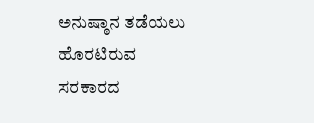ಅನುಷ್ಠಾನ ತಡೆಯಲು ಹೊರಟಿರುವ ಸರಕಾರದ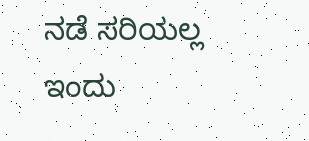ನಡೆ ಸರಿಯಲ್ಲ
ಇಂದು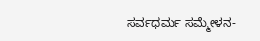ಸರ್ವಧರ್ಮ ಸಮ್ಮೇಳನ-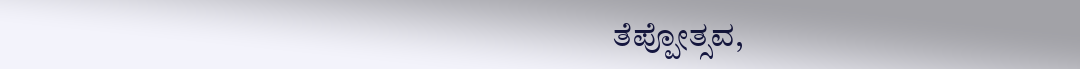ತೆಪ್ಪೋತ್ಸವ,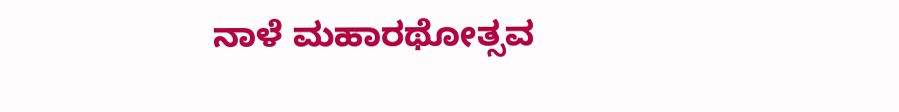ನಾಳೆ ಮಹಾರಥೋತ್ಸವ